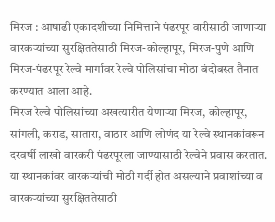मिरज : आषाढी एकादशीच्या निमित्ताने पंढरपूर वारीसाठी जाणाऱ्या वारकऱ्यांच्या सुरक्षिततेसाठी मिरज-कोल्हापूर, मिरज-पुणे आणि मिरज-पंढरपूर रेल्वे मार्गावर रेल्वे पोलिसांचा मोठा बंदोबस्त तैनात करण्यात आला आहे.
मिरज रेल्वे पोलिसांच्या अखत्यारीत येणाऱ्या मिरज, कोल्हापूर, सांगली, कराड, सातारा, वाठार आणि लोणंद या रेल्वे स्थानकांवरून दरवर्षी लाखो वारकरी पंढरपूरला जाण्यासाठी रेल्वेने प्रवास करतात. या स्थानकांवर वारकऱ्यांची मोठी गर्दी होत असल्याने प्रवाशांच्या व वारकऱ्यांच्या सुरक्षिततेसाठी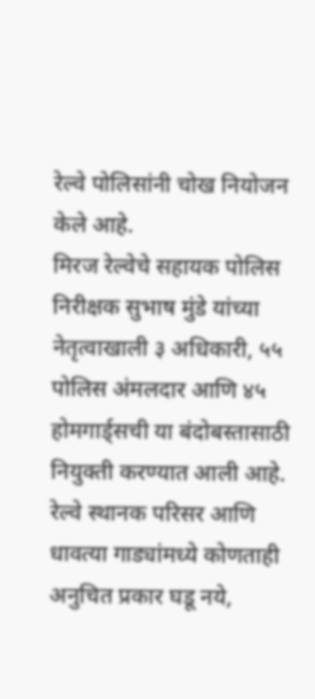रेल्वे पोलिसांनी चोख नियोजन केले आहे.
मिरज रेल्वेचे सहायक पोलिस निरीक्षक सुभाष मुंडे यांच्या नेतृत्वाखाली ३ अधिकारी, ५५ पोलिस अंमलदार आणि ४५ होमगार्ड्सची या बंदोबस्तासाठी नियुक्ती करण्यात आली आहे. रेल्वे स्थानक परिसर आणि धावत्या गाड्यांमध्ये कोणताही अनुचित प्रकार घडू नये,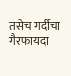तसेच गर्दीचा गैरफायदा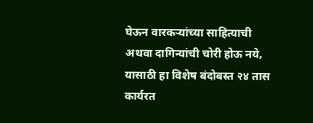घेऊन वारकऱ्यांच्या साहित्याची अथवा दागिन्यांची चोरी होऊ नये, यासाठी हा विशेष बंदोबस्त २४ तास कार्यरत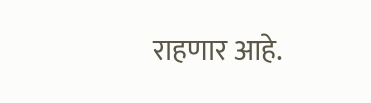राहणार आहे.